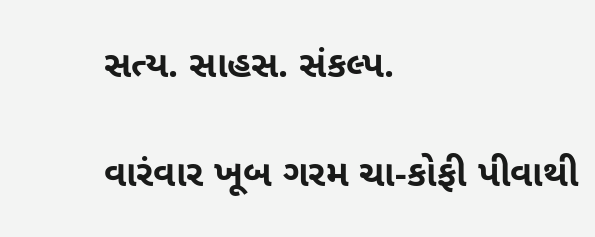સત્ય. સાહસ. સંકલ્પ.

વારંવાર ખૂબ ગરમ ચા-કોફી પીવાથી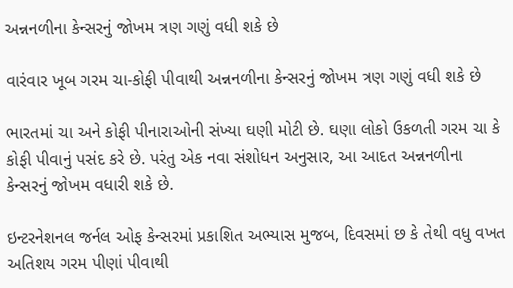અન્નનળીના કેન્સરનું જોખમ ત્રણ ગણું વધી શકે છે

વારંવાર ખૂબ ગરમ ચા-કોફી પીવાથી અન્નનળીના કેન્સરનું જોખમ ત્રણ ગણું વધી શકે છે

ભારતમાં ચા અને કોફી પીનારાઓની સંખ્યા ઘણી મોટી છે. ઘણા લોકો ઉકળતી ગરમ ચા કે કોફી પીવાનું પસંદ કરે છે. પરંતુ એક નવા સંશોધન અનુસાર, આ આદત અન્નનળીના કેન્સરનું જોખમ વધારી શકે છે.

ઇન્ટરનેશનલ જર્નલ ઓફ કેન્સરમાં પ્રકાશિત અભ્યાસ મુજબ, દિવસમાં છ કે તેથી વધુ વખત અતિશય ગરમ પીણાં પીવાથી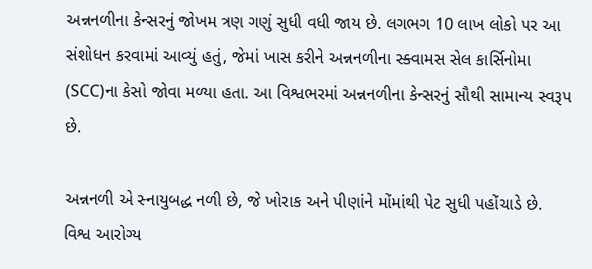અન્નનળીના કેન્સરનું જોખમ ત્રણ ગણું સુધી વધી જાય છે. લગભગ 10 લાખ લોકો પર આ સંશોધન કરવામાં આવ્યું હતું, જેમાં ખાસ કરીને અન્નનળીના સ્ક્વામસ સેલ કાર્સિનોમા (SCC)ના કેસો જોવા મળ્યા હતા. આ વિશ્વભરમાં અન્નનળીના કેન્સરનું સૌથી સામાન્ય સ્વરૂપ છે.

અન્નનળી એ સ્નાયુબદ્ધ નળી છે, જે ખોરાક અને પીણાંને મોંમાંથી પેટ સુધી પહોંચાડે છે. વિશ્વ આરોગ્ય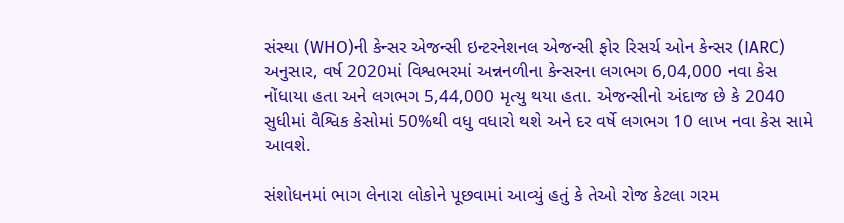સંસ્થા (WHO)ની કેન્સર એજન્સી ઇન્ટરનેશનલ એજન્સી ફોર રિસર્ચ ઓન કેન્સર (IARC) અનુસાર, વર્ષ 2020માં વિશ્વભરમાં અન્નનળીના કેન્સરના લગભગ 6,04,000 નવા કેસ નોંધાયા હતા અને લગભગ 5,44,000 મૃત્યુ થયા હતા. એજન્સીનો અંદાજ છે કે 2040 સુધીમાં વૈશ્વિક કેસોમાં 50%થી વધુ વધારો થશે અને દર વર્ષે લગભગ 10 લાખ નવા કેસ સામે આવશે.

સંશોધનમાં ભાગ લેનારા લોકોને પૂછવામાં આવ્યું હતું કે તેઓ રોજ કેટલા ગરમ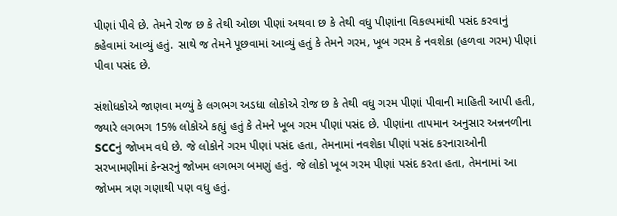પીણાં પીવે છે. તેમને રોજ છ કે તેથી ઓછા પીણાં અથવા છ કે તેથી વધુ પીણાંના વિકલ્પમાંથી પસંદ કરવાનું કહેવામાં આવ્યું હતું. સાથે જ તેમને પૂછવામાં આવ્યું હતું કે તેમને ગરમ, ખૂબ ગરમ કે નવશેકા (હળવા ગરમ) પીણાં પીવા પસંદ છે.

સંશોધકોએ જાણવા મળ્યું કે લગભગ અડધા લોકોએ રોજ છ કે તેથી વધુ ગરમ પીણાં પીવાની માહિતી આપી હતી, જ્યારે લગભગ 15% લોકોએ કહ્યું હતું કે તેમને ખૂબ ગરમ પીણાં પસંદ છે. પીણાંના તાપમાન અનુસાર અન્નનળીના SCCનું જોખમ વધે છે. જે લોકોને ગરમ પીણાં પસંદ હતા, તેમનામાં નવશેકા પીણાં પસંદ કરનારાઓની સરખામણીમાં કેન્સરનું જોખમ લગભગ બમણું હતું. જે લોકો ખૂબ ગરમ પીણાં પસંદ કરતા હતા, તેમનામાં આ જોખમ ત્રણ ગણાથી પણ વધુ હતું.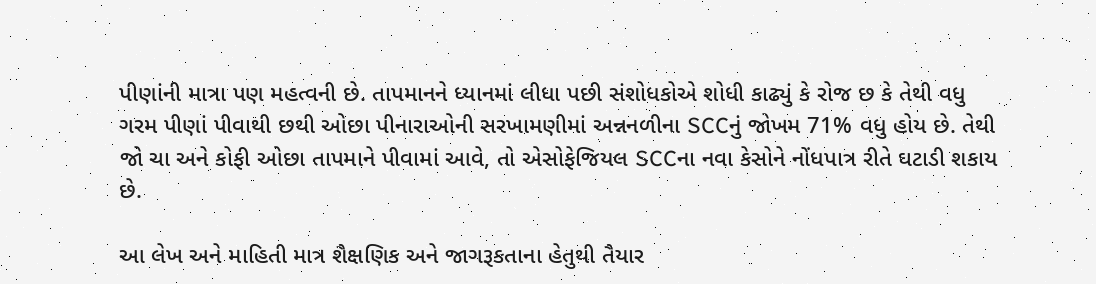પીણાંની માત્રા પણ મહત્વની છે. તાપમાનને ધ્યાનમાં લીધા પછી સંશોધકોએ શોધી કાઢ્યું કે રોજ છ કે તેથી વધુ ગરમ પીણાં પીવાથી છથી ઓછા પીનારાઓની સરખામણીમાં અન્નનળીના SCCનું જોખમ 71% વધુ હોય છે. તેથી જો ચા અને કોફી ઓછા તાપમાને પીવામાં આવે, તો એસોફેજિયલ SCCના નવા કેસોને નોંધપાત્ર રીતે ઘટાડી શકાય છે.

આ લેખ અને માહિતી માત્ર શૈક્ષણિક અને જાગરૂકતાના હેતુથી તૈયાર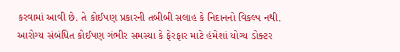કરવામાં આવી છે. તે કોઈપણ પ્રકારની તબીબી સલાહ કે નિદાનનો વિકલ્પ નથી. આરોગ્ય સંબંધિત કોઈપણ ગંભીર સમસ્યા કે ફેરફાર માટે હંમેશાં યોગ્ય ડોક્ટર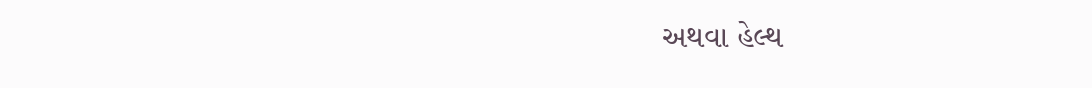અથવા હેલ્થ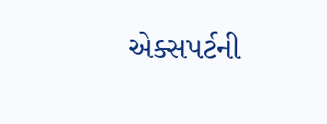એક્સપર્ટની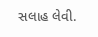સલાહ લેવી.